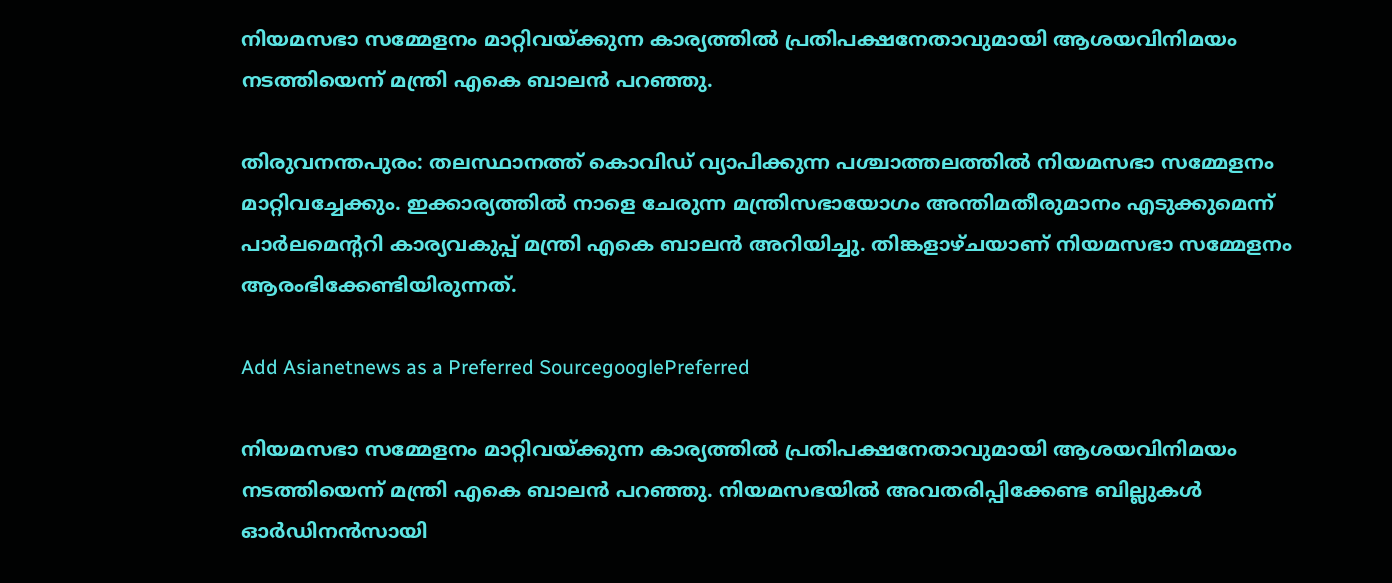നിയമസഭാ സമ്മേളനം മാറ്റിവയ്ക്കുന്ന കാര്യത്തിൽ പ്രതിപക്ഷനേതാവുമായി ആശയവിനിമയം നടത്തിയെന്ന് മന്ത്രി എകെ ബാലൻ പറഞ്ഞു.

തിരുവനന്തപുരം: തലസ്ഥാനത്ത് കൊവിഡ് വ്യാപിക്കുന്ന പശ്ചാത്തലത്തിൽ നിയമസഭാ സമ്മേളനം മാറ്റിവച്ചേക്കും. ഇക്കാര്യത്തിൽ നാളെ ചേരുന്ന മന്ത്രിസഭായോഗം അന്തിമതീരുമാനം എടുക്കുമെന്ന് പാർലമെൻ്ററി കാര്യവകുപ്പ് മന്ത്രി എകെ ബാലൻ അറിയിച്ചു. തിങ്കളാഴ്ചയാണ് നിയമസഭാ സമ്മേളനം ആരംഭിക്കേണ്ടിയിരുന്നത്.

Add Asianetnews as a Preferred SourcegooglePreferred

നിയമസഭാ സമ്മേളനം മാറ്റിവയ്ക്കുന്ന കാര്യത്തിൽ പ്രതിപക്ഷനേതാവുമായി ആശയവിനിമയം നടത്തിയെന്ന് മന്ത്രി എകെ ബാലൻ പറഞ്ഞു. നിയമസഭയിൽ അവതരിപ്പിക്കേണ്ട ബില്ലുകൾ ഓർഡിനൻസായി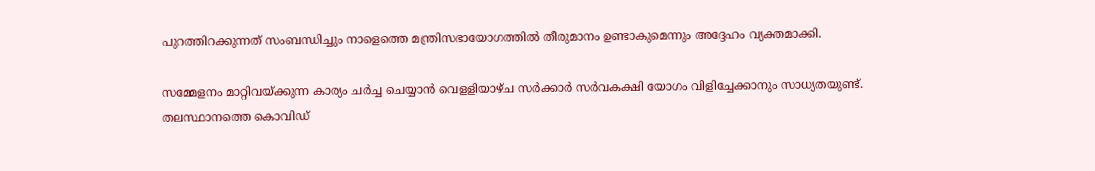പുറത്തിറക്കുന്നത് സംബന്ധിച്ചും നാളെത്തെ മന്ത്രിസഭായോഗത്തിൽ തീരുമാനം ഉണ്ടാകുമെന്നും അദ്ദേഹം വ്യക്തമാക്കി.

സമ്മേളനം മാറ്റിവയ്ക്കുന്ന കാര്യം ചർച്ച ചെയ്യാൻ വെളളിയാഴ്ച സര്‍ക്കാര്‍ സര്‍വകക്ഷി യോഗം വിളിച്ചേക്കാനും സാധ്യതയുണ്ട്. തലസ്ഥാനത്തെ കൊവിഡ്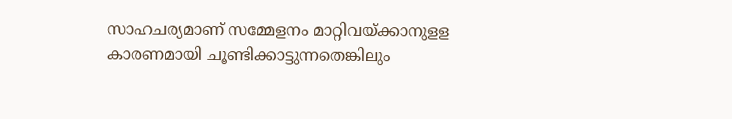സാഹചര്യമാണ് സമ്മേളനം മാറ്റിവയ്ക്കാനുളള കാരണമായി ചൂണ്ടിക്കാട്ടുന്നതെങ്കിലും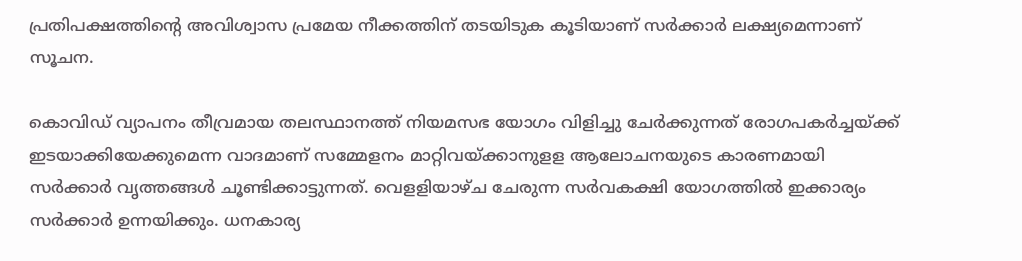പ്രതിപക്ഷത്തിന്‍റെ അവിശ്വാസ പ്രമേയ നീക്കത്തിന് തടയിടുക കൂടിയാണ് സര്‍ക്കാര്‍ ലക്ഷ്യമെന്നാണ് സൂചന.

കൊവിഡ് വ്യാപനം തീവ്രമായ തലസ്ഥാനത്ത് നിയമസഭ യോഗം വിളിച്ചു ചേര്‍ക്കുന്നത് രോഗപകര്‍ച്ചയ്ക്ക് ഇടയാക്കിയേക്കുമെന്ന വാദമാണ് സമ്മേളനം മാറ്റിവയ്ക്കാനുളള ആലോചനയുടെ കാരണമായി സര്‍ക്കാര്‍ വൃത്തങ്ങള്‍ ചൂണ്ടിക്കാട്ടുന്നത്. വെളളിയാഴ്ച ചേരുന്ന സര്‍വകക്ഷി യോഗത്തില്‍ ഇക്കാര്യം സര്‍ക്കാര്‍ ഉന്നയിക്കും. ധനകാര്യ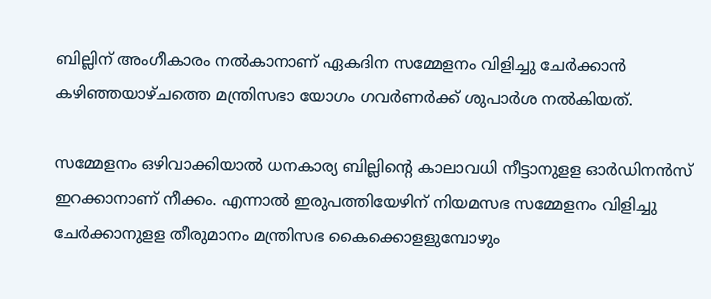ബില്ലിന് അംഗീകാരം നല്‍കാനാണ് ഏകദിന സമ്മേളനം വിളിച്ചു ചേര്‍ക്കാന്‍ കഴിഞ്ഞയാഴ്ചത്തെ മന്ത്രിസഭാ യോഗം ഗവര്‍ണര്‍ക്ക് ശുപാര്‍ശ നല്‍കിയത്.

സമ്മേളനം ഒഴിവാക്കിയാല്‍ ധനകാര്യ ബില്ലിന്‍റെ കാലാവധി നീട്ടാനുളള ഓര്‍ഡിനന്‍സ് ഇറക്കാനാണ് നീക്കം. എന്നാല്‍ ഇരുപത്തിയേഴിന് നിയമസഭ സമ്മേളനം വിളിച്ചു ചേര്‍ക്കാനുളള തീരുമാനം മന്ത്രിസഭ കൈക്കൊളളുമ്പോഴും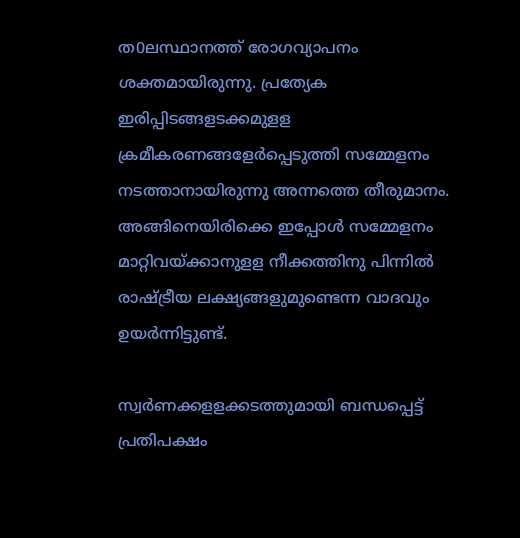ത0ലസ്ഥാനത്ത് രോഗവ്യാപനം ശക്തമായിരുന്നു. പ്രത്യേക ഇരിപ്പിടങ്ങളടക്കമുളള ക്രമീകരണങ്ങളേര്‍പ്പെടുത്തി സമ്മേളനം നടത്താനായിരുന്നു അന്നത്തെ തീരുമാനം. അങ്ങിനെയിരിക്കെ ഇപ്പോള്‍ സമ്മേളനം മാറ്റിവയ്ക്കാനുളള നീക്കത്തിനു പിന്നില്‍ രാഷ്ട്രീയ ലക്ഷ്യങ്ങളുമുണ്ടെന്ന വാദവും ഉയര്‍ന്നിട്ടുണ്ട്.

സ്വര്‍ണക്കളളക്കടത്തുമായി ബന്ധപ്പെട്ട് പ്രതിപക്ഷം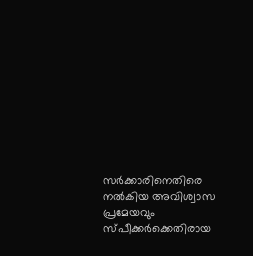സര്‍ക്കാരിനെതിരെ നല്‍കിയ അവിശ്വാസ പ്രമേയവും സ്പീക്കര്‍ക്കെതിരായ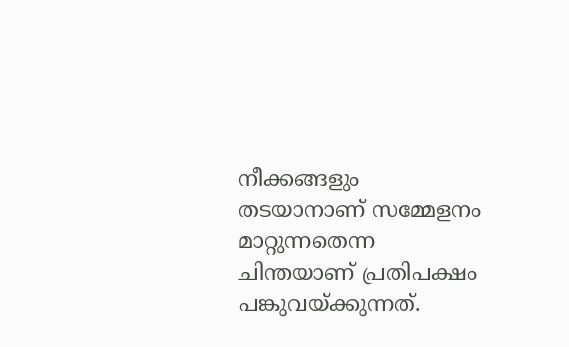നീക്കങ്ങളും തടയാനാണ് സമ്മേളനം മാറ്റുന്നതെന്ന ചിന്തയാണ് പ്രതിപക്ഷം പങ്കുവയ്ക്കുന്നത്.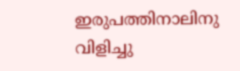ഇരുപത്തിനാലിനു വിളിച്ചു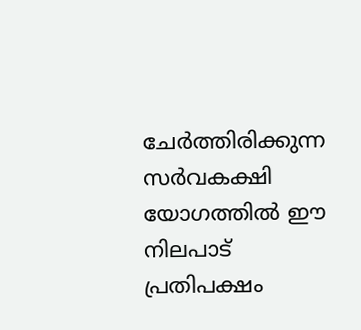ചേര്‍ത്തിരിക്കുന്ന സര്‍വകക്ഷി യോഗത്തില്‍ ഈ നിലപാട് പ്രതിപക്ഷം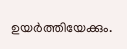ഉയര്‍ത്തിയേക്കും.